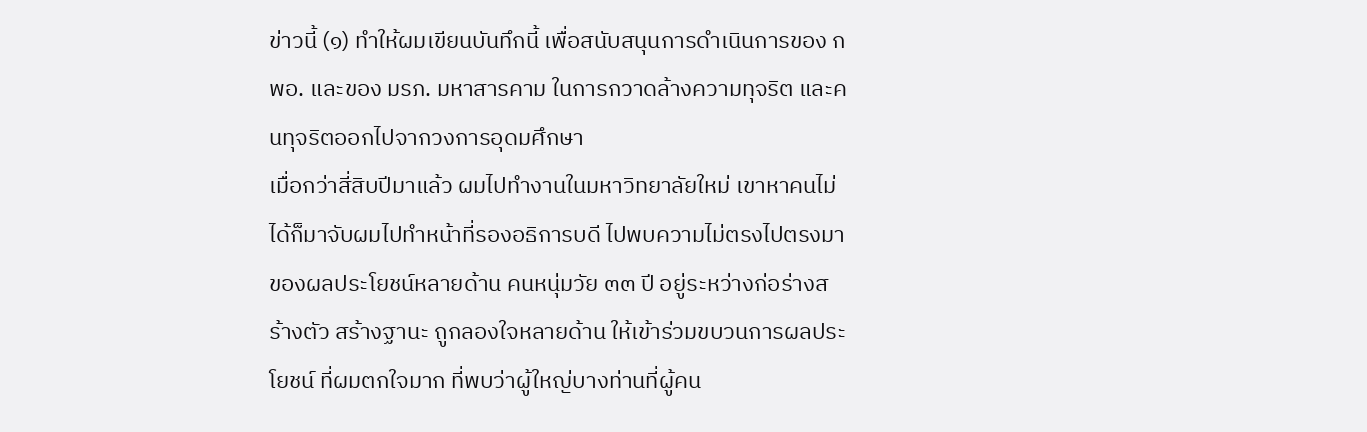ข่าวนี้ (๑) ทำให้ผมเขียนบันทึกนี้ เพื่อสนับสนุนการดำเนินการของ กพอ. และของ มรภ. มหาสารคาม ในการกวาดล้างความทุจริต และคนทุจริตออกไปจากวงการอุดมศึกษา
เมื่อกว่าสี่สิบปีมาแล้ว ผมไปทำงานในมหาวิทยาลัยใหม่ เขาหาคนไม่ได้ก็มาจับผมไปทำหน้าที่รองอธิการบดี ไปพบความไม่ตรงไปตรงมาของผลประโยชน์หลายด้าน คนหนุ่มวัย ๓๓ ปี อยู่ระหว่างก่อร่างสร้างตัว สร้างฐานะ ถูกลองใจหลายด้าน ให้เข้าร่วมขบวนการผลประโยชน์ ที่ผมตกใจมาก ที่พบว่าผู้ใหญ่บางท่านที่ผู้คน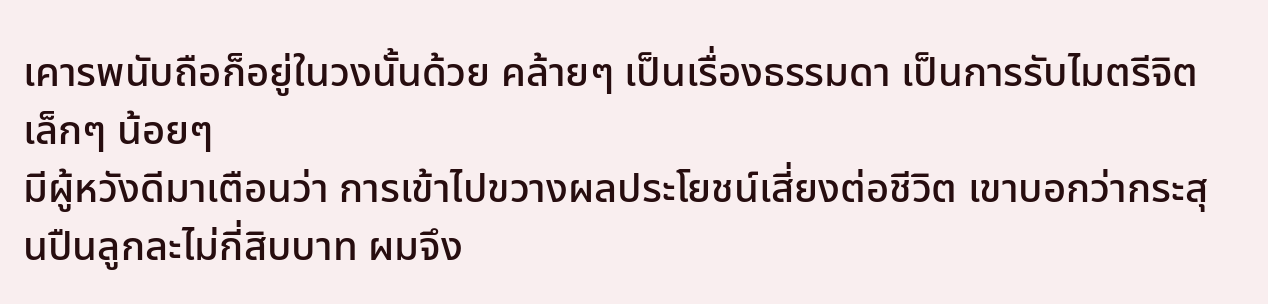เคารพนับถือก็อยู่ในวงนั้นด้วย คล้ายๆ เป็นเรื่องธรรมดา เป็นการรับไมตรีจิตเล็กๆ น้อยๆ
มีผู้หวังดีมาเตือนว่า การเข้าไปขวางผลประโยชน์เสี่ยงต่อชีวิต เขาบอกว่ากระสุนปืนลูกละไม่กี่สิบบาท ผมจึง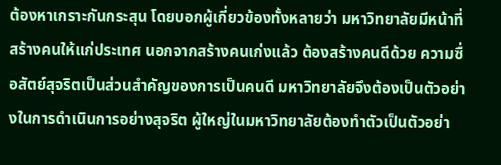ต้องหาเกราะกันกระสุน โดยบอกผู้เกี่ยวข้องทั้งหลายว่า มหาวิทยาลัยมีหน้าที่สร้างคนให้แก่ประเทศ นอกจากสร้างคนเก่งแล้ว ต้องสร้างคนดีด้วย ความซื่อสัตย์สุจริตเป็นส่วนสำคัญของการเป็นคนดี มหาวิทยาลัยจึงต้องเป็นตัวอย่างในการดำเนินการอย่างสุจริต ผู้ใหญ่ในมหาวิทยาลัยต้องทำตัวเป็นตัวอย่า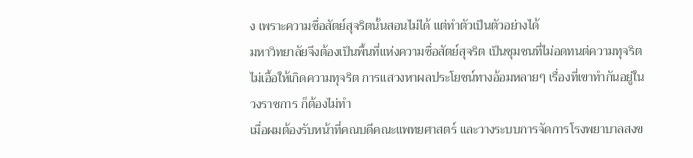ง เพราะความซื่อสัตย์สุจริตนั้นสอนไม่ได้ แต่ทำตัวเป็นตัวอย่างได้
มหาวิทยาลัยจึงต้องเป็นพื้นที่แห่งความซื่อสัตย์สุจริต เป็นชุมชนที่ไม่อดทนต่ความทุจริต ไม่เอื้อให้เกิดความทุจริต การแสวงหาผลประโยชน์ทางอ้อมหลายๆ เรื่องที่เขาทำกันอยู่ในวงราชการ ก็ต้องไม่ทำ
เมื่อผมต้องรับหน้าที่คณบดีคณะแพทยศาสตร์ และวางระบบการจัดการโรงพยาบาลสงข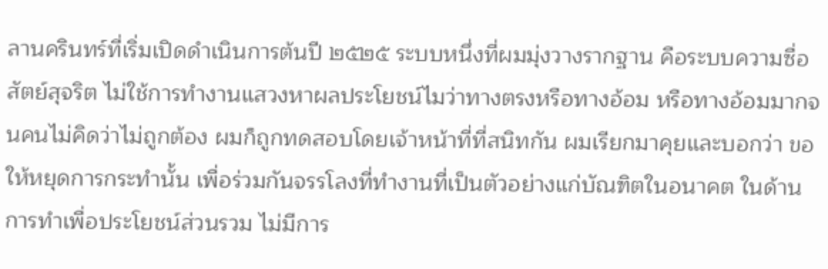ลานครินทร์ที่เริ่มเปิดดำเนินการต้นปี ๒๕๒๕ ระบบหนึ่งที่ผมมุ่งวางรากฐาน คือระบบความซื่อสัตย์สุจริต ไม่ใช้การทำงานแสวงหาผลประโยชน์ไมว่าทางตรงหรือทางอ้อม หรือทางอ้อมมากจนคนไม่คิดว่าไม่ถูกต้อง ผมก็ถูกทดสอบโดยเจ้าหน้าที่ที่สนิทกัน ผมเรียกมาคุยและบอกว่า ขอให้หยุดการกระทำนั้น เพื่อร่วมกันจรรโลงที่ทำงานที่เป็นตัวอย่างแก่บัณฑิตในอนาคต ในด้านการทำเพื่อประโยชน์ส่วนรวม ไม่มีการ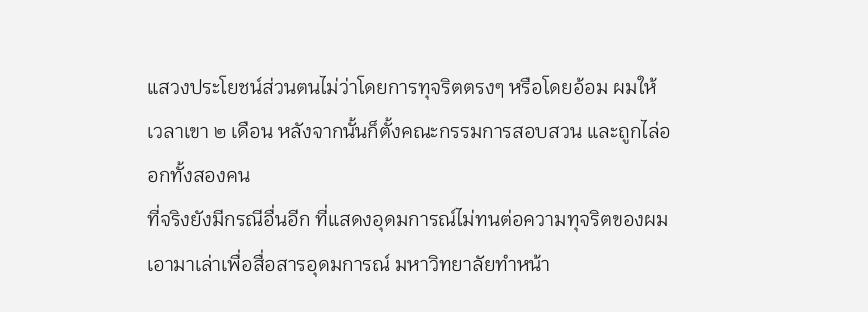แสวงประโยชน์ส่วนตนไม่ว่าโดยการทุจริตตรงๆ หรือโดยอ้อม ผมให้เวลาเขา ๒ เดือน หลังจากนั้นก็ตั้งคณะกรรมการสอบสวน และถูกไล่ออกทั้งสองคน
ที่จริงยังมีกรณีอื่นอีก ที่แสดงอุดมการณ์ไม่ทนต่อความทุจริตของผม เอามาเล่าเพื่อสื่อสารอุดมการณ์ มหาวิทยาลัยทำหน้า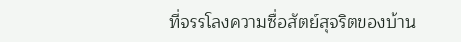ที่จรรโลงความซื่อสัตย์สุจริตของบ้าน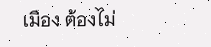เมือง ต้องไม่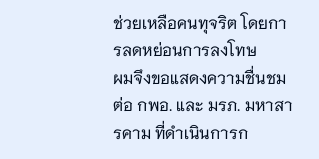ช่วยเหลือคนทุจริต โดยการลดหย่อนการลงโทษ
ผมจึงขอแสดงความชื่นชมต่อ กพอ. และ มรภ. มหาสารคาม ที่ดำเนินการก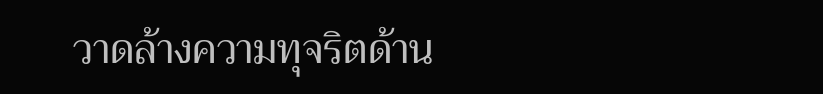วาดล้างความทุจริตด้าน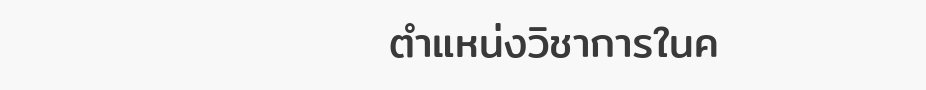ตำแหน่งวิชาการในค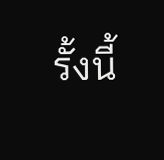รั้งนี้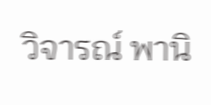วิจารณ์ พานิ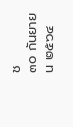ช
๓๐ กันยายน ๒๕๖๔